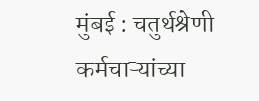मुंबई : चतुर्थश्रेणी कर्मचाऱ्यांच्या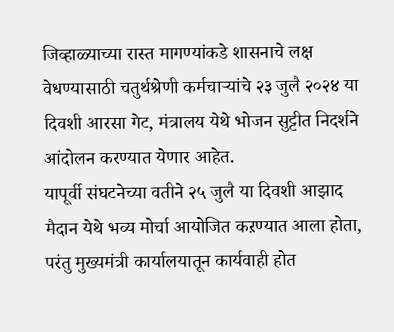जिव्हाळ्याच्या रास्त मागण्यांकडे शासनाचे लक्ष वेधण्यासाठी चतुर्थश्रेणी कर्मचाऱ्यांचे २३ जुलै २०२४ या दिवशी आरसा गेट, मंत्रालय येथे भोजन सुट्टीत निदर्शने आंदोलन करण्यात येणार आहेत.
यापूर्वी संघटनेच्या वतीने २५ जुलै या दिवशी आझाद मैदान येथे भव्य मोर्चा आयोजित कऱण्यात आला होता, परंतु मुख्यमंत्री कार्यालयातून कार्यवाही होत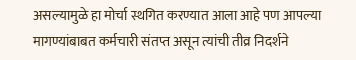असल्यामुळे हा मोर्चा स्थगित करण्यात आला आहे पण आपल्या मागण्यांबाबत कर्मचारी संतप्त असून त्यांची तीव्र निदर्शने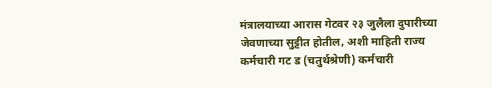मंत्रालयाच्या आरास गेटवर २३ जुलैला दुपारीच्या जेवणाच्या सुट्टीत होतील, अशी माहिती राज्य कर्मचारी गट ड (चतुर्थश्रेणी) कर्मचारी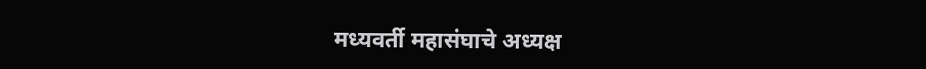मध्यवर्ती महासंघाचे अध्यक्ष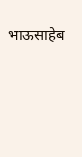भाऊसाहेब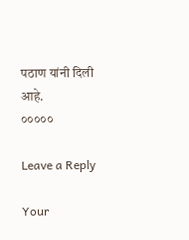पठाण यांनी दिली आहे.
०००००

Leave a Reply

Your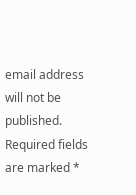email address will not be published. Required fields are marked *